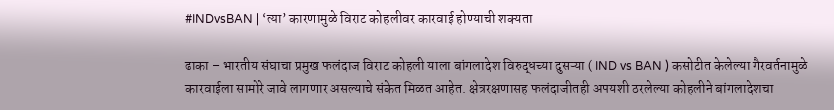#INDvsBAN | ‘त्या’ कारणामुळे विराट कोहलीवर कारवाई होण्याची शक्यता

ढाका – भारतीय संघाचा प्रमुख फलंदाज विराट कोहली याला बांगलादेश विरुद्धच्या दुसऱ्या ( IND vs BAN ) कसोटीत केलेल्या गैरवर्तनामुळे कारवाईला सामोरे जावे लागणार असल्याचे संकेत मिळत आहेत. क्षेत्ररक्षणासह फलंदाजीतही अपयशी ठरलेल्या कोहलीने बांगलादेशचा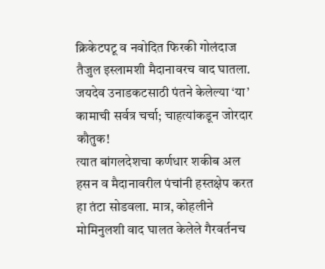क्रिकेटपटू व नवोदित फिरकी गोलंदाज तैजुल इस्लामशी मैदानावरच वाद घातला.
जयदेव उनाडकटसाठी पंतने केलेल्या ‘या’ कामाची सर्वत्र चर्चा; चाहत्यांकडून जोरदार कौतुक!
त्यात बांगलदेशचा कर्णधार शकीब अल हसन व मैदानावरील पंचांनी हस्तक्षेप करत हा तंटा सोडवला. मात्र, कोहलीने मोमिनुलशी वाद घालत केलेले गैरवर्तनच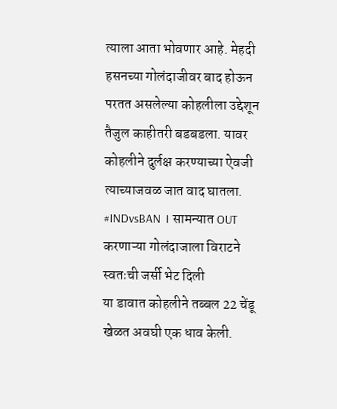त्याला आता भोवणार आहे. मेहदी हसनच्या गोलंदाजीवर बाद होऊन परतत असलेल्या कोहलीला उद्देशून तैजुल काहीतरी बडबडला. यावर कोहलीने दुर्लक्ष करण्याच्या ऐवजी त्याच्याजवळ जात वाद घातला.
#INDvsBAN । सामन्यात OUT करणाऱ्या गोलंदाजाला विराटने स्वतःची जर्सी भेट दिली
या डावात कोहलीने तब्बल 22 चेंडू खेळत अवघी एक धाव केली.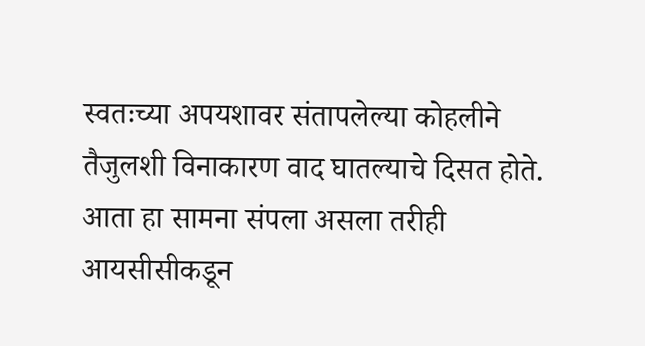स्वतःच्या अपयशावर संतापलेल्या कोहलीने तैजुलशी विनाकारण वाद घातल्याचे दिसत होते. आता हा सामना संपला असला तरीही आयसीसीकडून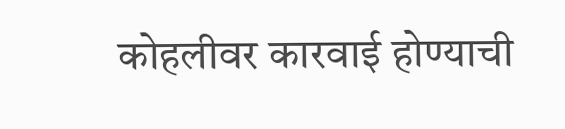कोहलीवर कारवाई होण्याची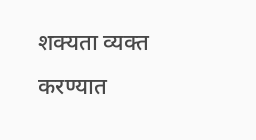शक्यता व्यक्त करण्यात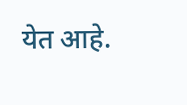येत आहे.